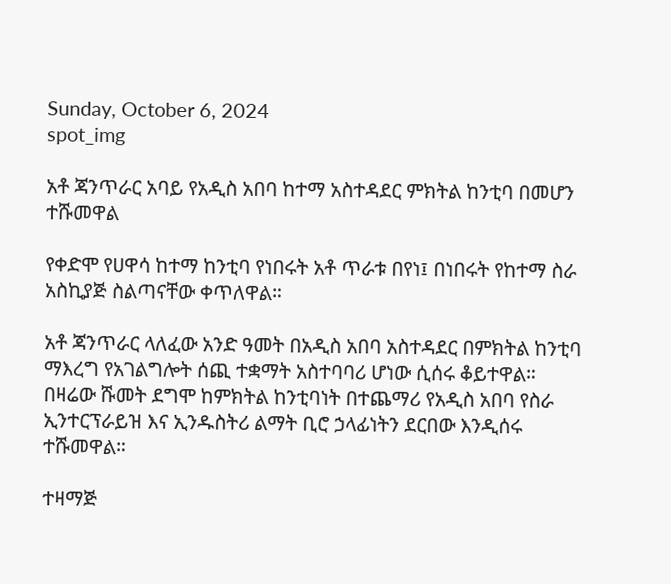Sunday, October 6, 2024
spot_img

አቶ ጃንጥራር አባይ የአዲስ አበባ ከተማ አስተዳደር ምክትል ከንቲባ በመሆን ተሹመዋል

የቀድሞ የሀዋሳ ከተማ ከንቲባ የነበሩት አቶ ጥራቱ በየነ፤ በነበሩት የከተማ ስራ አስኪያጅ ስልጣናቸው ቀጥለዋል።

አቶ ጃንጥራር ላለፈው አንድ ዓመት በአዲስ አበባ አስተዳደር በምክትል ከንቲባ ማእረግ የአገልግሎት ሰጪ ተቋማት አስተባባሪ ሆነው ሲሰሩ ቆይተዋል። በዛሬው ሹመት ደግሞ ከምክትል ከንቲባነት በተጨማሪ የአዲስ አበባ የስራ ኢንተርፕራይዝ እና ኢንዱስትሪ ልማት ቢሮ ኃላፊነትን ደርበው እንዲሰሩ ተሹመዋል።

ተዛማጅ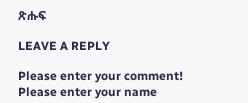ጽሑፍ

LEAVE A REPLY

Please enter your comment!
Please enter your name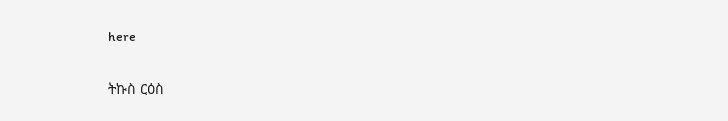here

ትኩስ ርዕስ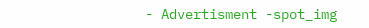- Advertisment -spot_img